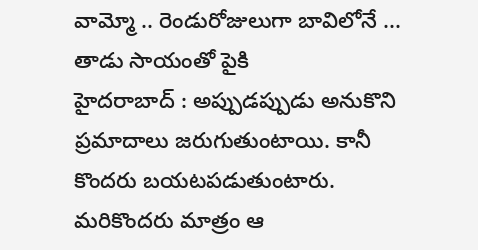వామ్మో .. రెండురోజులుగా బావిలోనే ... తాడు సాయంతో పైకి
హైదరాబాద్ : అప్పుడప్పుడు అనుకొని ప్రమాదాలు జరుగుతుంటాయి. కానీ కొందరు బయటపడుతుంటారు. మరికొందరు మాత్రం ఆ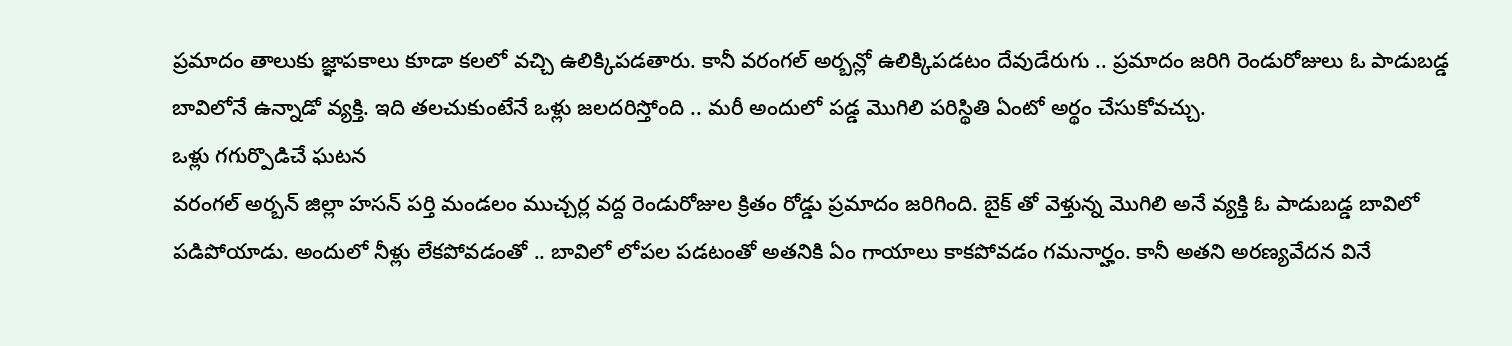ప్రమాదం తాలుకు జ్ఞాపకాలు కూడా కలలో వచ్చి ఉలిక్కిపడతారు. కానీ వరంగల్ అర్బన్లో ఉలిక్కిపడటం దేవుడేరుగు .. ప్రమాదం జరిగి రెండురోజులు ఓ పాడుబడ్డ బావిలోనే ఉన్నాడో వ్యక్తి. ఇది తలచుకుంటేనే ఒళ్లు జలదరిస్తోంది .. మరీ అందులో పడ్డ మొగిలి పరిస్థితి ఏంటో అర్థం చేసుకోవచ్చు.
ఒళ్లు గగుర్పొడిచే ఘటన
వరంగల్ అర్బన్ జిల్లా హసన్ పర్తి మండలం ముచ్చర్ల వద్ద రెండురోజుల క్రితం రోడ్డు ప్రమాదం జరిగింది. బైక్ తో వెళ్తున్న మొగిలి అనే వ్యక్తి ఓ పాడుబడ్డ బావిలో పడిపోయాడు. అందులో నీళ్లు లేకపోవడంతో .. బావిలో లోపల పడటంతో అతనికి ఏం గాయాలు కాకపోవడం గమనార్హం. కానీ అతని అరణ్యవేదన వినే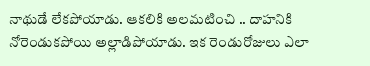నాథుడే లేకపోయాడు. ఆకలికి అలమటించి .. దాహనికి నోరెండుకపోయి అల్లాడిపోయాడు. ఇక రెండురోజులు ఎలా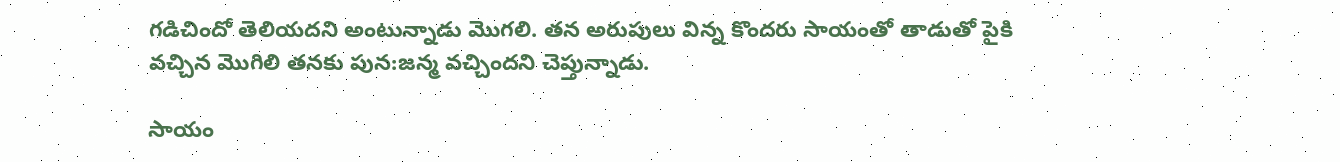గడిచిందో తెలియదని అంటున్నాడు మొగలి. తన అరుపులు విన్న కొందరు సాయంతో తాడుతో పైకి వచ్చిన మొగిలి తనకు పున:జన్మ వచ్చిందని చెప్తున్నాడు.

సాయం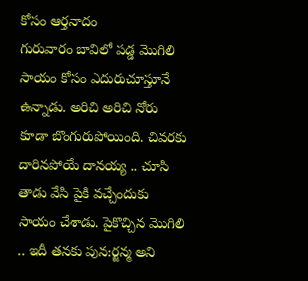కోసం ఆర్తనాదం
గురువారం బావిలో పడ్డ మొగిలి సాయం కోసం ఎదురుచూస్తూనే ఉన్నాడు. అరిచి అరిచి నోరు కూడా బొంగురుపోయింది. చివరకు దారినపోయే దానయ్య .. చూసి తాడు వేసి పైకి వచ్చేందుకు సాయం చేశాడు. పైకొచ్చిన మొగిలి .. ఇదీ తనకు పున:ర్జన్మ అని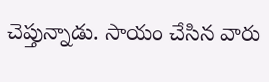చెప్తున్నాడు. సాయం చేసిన వారు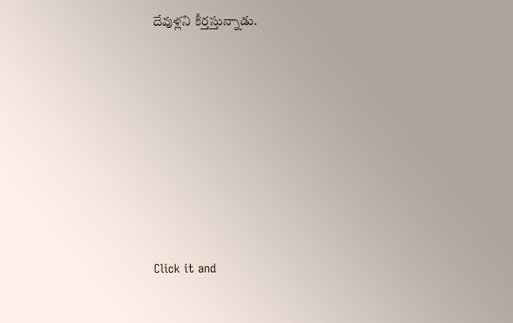దేవుళ్లని కీర్తస్తున్నాడు.












Click it and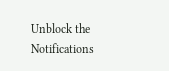Unblock the Notifications